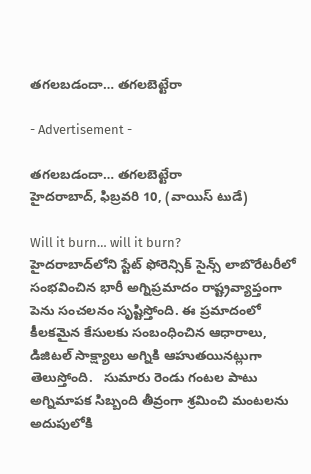తగలబడందా… తగలబెట్టేరా

- Advertisement -

తగలబడందా… తగలబెట్టేరా
హైదరాబాద్, ఫిబ్రవరి 10, (వాయిస్ టుడే)

Will it burn… will it burn?
హైదరాబాద్‌లోని స్టేట్ ఫోరెన్సిక్ సైన్స్ లాబొరేటరీలో  సంభవించిన భారీ అగ్నిప్రమాదం రాష్ట్రవ్యాప్తంగా పెను సంచలనం సృష్టిస్తోంది. ఈ ప్రమాదంలో కీలకమైన కేసులకు సంబంధించిన ఆధారాలు, డిజిటల్ సాక్ష్యాలు అగ్నికి ఆహుతయినట్లుగా తెలుస్తోంది.   సుమారు రెండు గంటల పాటు అగ్నిమాపక సిబ్బంది తీవ్రంగా శ్రమించి మంటలను అదుపులోకి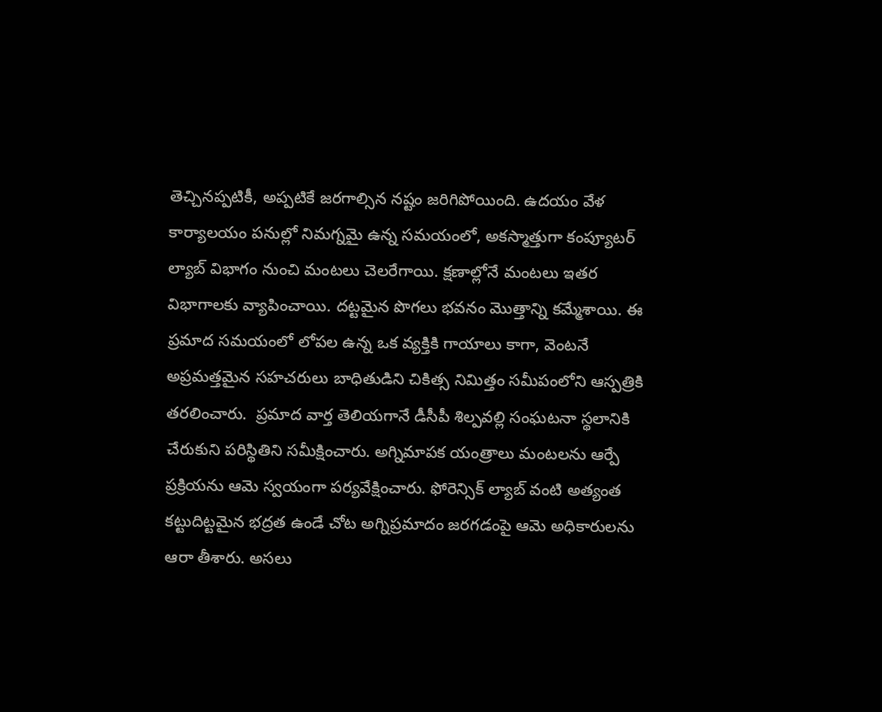తెచ్చినప్పటికీ, అప్పటికే జరగాల్సిన నష్టం జరిగిపోయింది. ఉదయం వేళ కార్యాలయం పనుల్లో నిమగ్నమై ఉన్న సమయంలో, అకస్మాత్తుగా కంప్యూటర్ ల్యాబ్ విభాగం నుంచి మంటలు చెలరేగాయి. క్షణాల్లోనే మంటలు ఇతర విభాగాలకు వ్యాపించాయి. దట్టమైన పొగలు భవనం మొత్తాన్ని కమ్మేశాయి. ఈ ప్రమాద సమయంలో లోపల ఉన్న ఒక వ్యక్తికి గాయాలు కాగా, వెంటనే అప్రమత్తమైన సహచరులు బాధితుడిని చికిత్స నిమిత్తం సమీపంలోని ఆస్పత్రికి తరలించారు.  ప్రమాద వార్త తెలియగానే డీసీపీ శిల్పవల్లి సంఘటనా స్థలానికి చేరుకుని పరిస్థితిని సమీక్షించారు. అగ్నిమాపక యంత్రాలు మంటలను ఆర్పే ప్రక్రియను ఆమె స్వయంగా పర్యవేక్షించారు. ఫోరెన్సిక్ ల్యాబ్ వంటి అత్యంత కట్టుదిట్టమైన భద్రత ఉండే చోట అగ్నిప్రమాదం జరగడంపై ఆమె అధికారులను ఆరా తీశారు. అసలు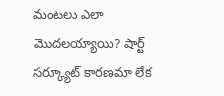మంటలు ఎలా మొదలయ్యాయి? షార్ట్ సర్క్యూట్ కారణమా లేక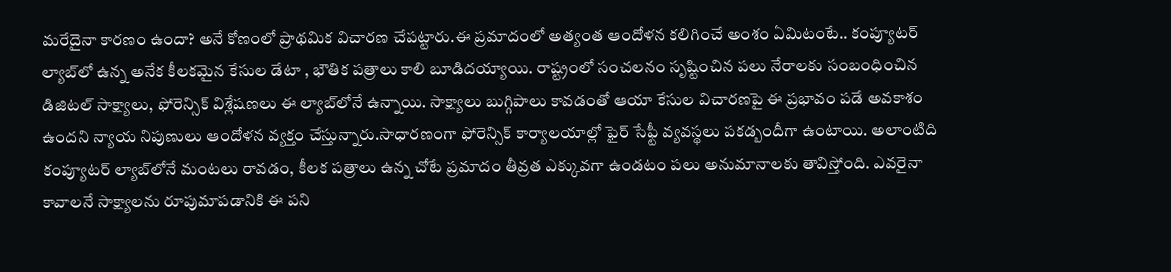మరేదైనా కారణం ఉందా? అనే కోణంలో ప్రాథమిక విచారణ చేపట్టారు.ఈ ప్రమాదంలో అత్యంత ఆందోళన కలిగించే అంశం ఏమిటంటే.. కంప్యూటర్ ల్యాబ్‌లో ఉన్న అనేక కీలకమైన కేసుల డేటా , భౌతిక పత్రాలు కాలి బూడిదయ్యాయి. రాష్ట్రంలో సంచలనం సృష్టించిన పలు నేరాలకు సంబంధించిన డిజిటల్ సాక్ష్యాలు, ఫోరెన్సిక్ విశ్లేషణలు ఈ ల్యాబ్‌లోనే ఉన్నాయి. సాక్ష్యాలు బుగ్గిపాలు కావడంతో ఆయా కేసుల విచారణపై ఈ ప్రభావం పడే అవకాశం ఉందని న్యాయ నిపుణులు ఆందోళన వ్యక్తం చేస్తున్నారు.సాధారణంగా ఫోరెన్సిక్ కార్యాలయాల్లో ఫైర్ సేఫ్టీ వ్యవస్థలు పకడ్బందీగా ఉంటాయి. అలాంటిది కంప్యూటర్ ల్యాబ్‌లోనే మంటలు రావడం, కీలక పత్రాలు ఉన్న చోటే ప్రమాదం తీవ్రత ఎక్కువగా ఉండటం పలు అనుమానాలకు తావిస్తోంది. ఎవరైనా కావాలనే సాక్ష్యాలను రూపుమాపడానికి ఈ పని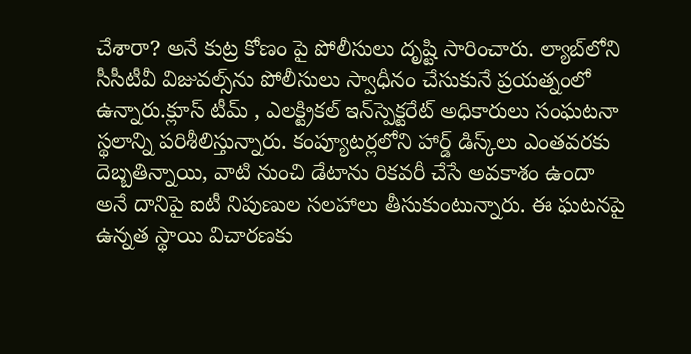చేశారా? అనే కుట్ర కోణం పై పోలీసులు దృష్టి సారించారు. ల్యాబ్‌లోని సీసీటీవీ విజువల్స్‌ను పోలీసులు స్వాధీనం చేసుకునే ప్రయత్నంలో ఉన్నారు.క్లూస్ టీమ్ , ఎలక్ట్రికల్ ఇన్‌స్పెక్టరేట్ అధికారులు సంఘటనా స్థలాన్ని పరిశీలిస్తున్నారు. కంప్యూటర్లలోని హార్డ్ డిస్క్‌లు ఎంతవరకు దెబ్బతిన్నాయి, వాటి నుంచి డేటాను రికవరీ చేసే అవకాశం ఉందా అనే దానిపై ఐటీ నిపుణుల సలహాలు తీసుకుంటున్నారు. ఈ ఘటనపై ఉన్నత స్థాయి విచారణకు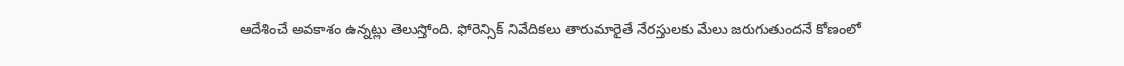ఆదేశించే అవకాశం ఉన్నట్లు తెలుస్తోంది. ఫోరెన్సిక్ నివేదికలు తారుమారైతే నేరస్తులకు మేలు జరుగుతుందనే కోణంలో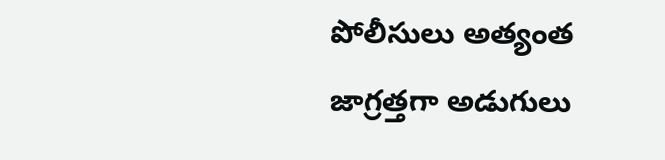పోలీసులు అత్యంత జాగ్రత్తగా అడుగులు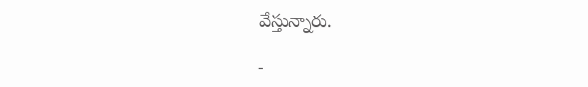వేస్తున్నారు.

-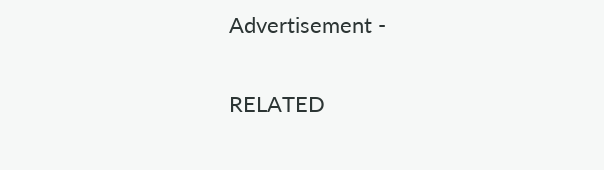Advertisement -

RELATED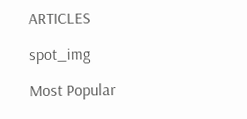ARTICLES

spot_img

Most Popular